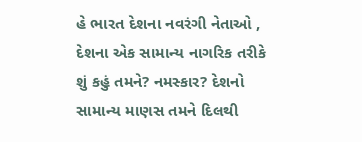હે ભારત દેશના નવરંગી નેતાઓ ,
દેશના એક સામાન્ય નાગરિક તરીકે શું કહું તમને? નમસ્કાર? દેશનો સામાન્ય માણસ તમને દિલથી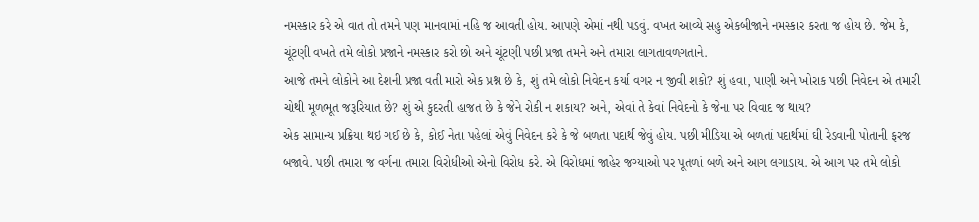નમસ્કાર કરે એ વાત તો તમને પણ માનવામાં નહિ જ આવતી હોય. આપણે એમાં નથી પડવું. વખત આવ્યે સહુ એકબીજાને નમસ્કાર કરતા જ હોય છે. જેમ કે, ચૂંટણી વખતે તમે લોકો પ્રજાને નમસ્કાર કરો છો અને ચૂંટણી પછી પ્રજા તમને અને તમારા લાગતાવળગતાને.
આજે તમને લોકોને આ દેશની પ્રજા વતી મારો એક પ્રશ્ન છે કે, શું તમે લોકો નિવેદન કર્યા વગર ન જીવી શકો? શું હવા, પાણી અને ખોરાક પછી નિવેદન એ તમારી ચોથી મૂળભૂત જરૂરિયાત છે? શું એ કુદરતી હાજત છે કે જેને રોકી ન શકાય? અને, એવાં તે કેવાં નિવેદનો કે જેના પર વિવાદ જ થાય?
એક સામાન્ય પ્રક્રિયા થઇ ગઈ છે કે, કોઈ નેતા પહેલાં એવું નિવેદન કરે કે જે બળતા પદાર્થ જેવું હોય. પછી મીડિયા એ બળતાં પદાર્થમાં ઘી રેડવાની પોતાની ફરજ બજાવે. પછી તમારા જ વર્ગના તમારા વિરોધીઓ એનો વિરોધ કરે. એ વિરોધમાં જાહેર જગ્યાઓ પર પૂતળાં બળે અને આગ લગાડાય. એ આગ પર તમે લોકો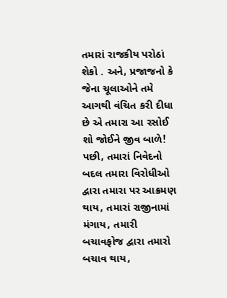તમારાં રાજકીય પરોઠાં શેકો . અને, પ્રજાજનો કે જેના ચૂલાઓને તમે આગથી વંચિત કરી દીધા છે એ તમારા આ રસોઈ શો જોઈને જીવ બાળે!
પછી, તમારાં નિવેદનો બદલ તમારા વિરોધીઓ દ્વારા તમારા પર આક્રમણ થાય, તમારાં રાજીનામાં મંગાય, તમારી બચાવફોજ દ્વારા તમારો બચાવ થાય,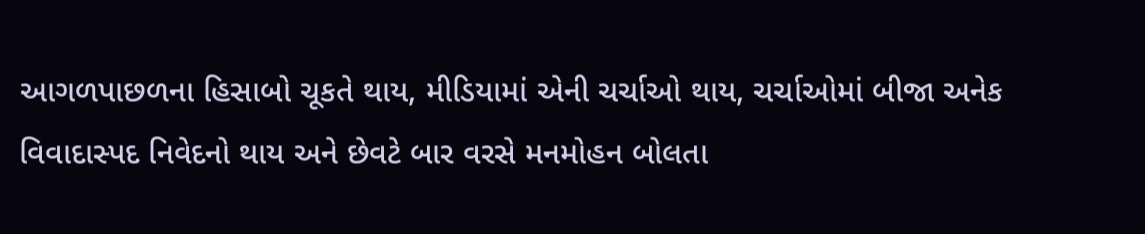આગળપાછળના હિસાબો ચૂકતે થાય, મીડિયામાં એની ચર્ચાઓ થાય, ચર્ચાઓમાં બીજા અનેક વિવાદાસ્પદ નિવેદનો થાય અને છેવટે બાર વરસે મનમોહન બોલતા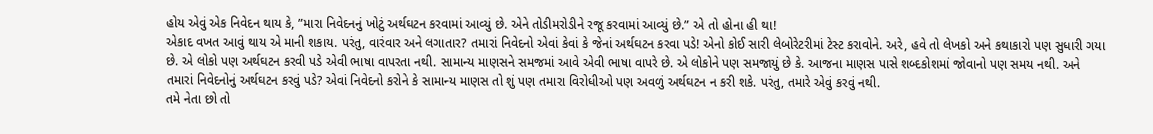હોય એવું એક નિવેદન થાય કે, ”મારા નિવેદનનું ખોટું અર્થઘટન કરવામાં આવ્યું છે. એને તોડીમરોડીને રજૂ કરવામાં આવ્યું છે.” એ તો હોના હી થા!
એકાદ વખત આવું થાય એ માની શકાય. પરંતુ, વારંવાર અને લગાતાર? તમારાં નિવેદનો એવાં કેવાં કે જેનાં અર્થઘટન કરવા પડે! એનો કોઈ સારી લેબોરેટરીમાં ટેસ્ટ કરાવોને. અરે, હવે તો લેખકો અને કથાકારો પણ સુધારી ગયા છે. એ લોકો પણ અર્થઘટન કરવી પડે એવી ભાષા વાપરતા નથી. સામાન્ય માણસને સમજમાં આવે એવી ભાષા વાપરે છે. એ લોકોને પણ સમજાયું છે કે. આજના માણસ પાસે શબ્દકોશમાં જોવાનો પણ સમય નથી. અને તમારાં નિવેદનોનું અર્થઘટન કરવું પડે? એવાં નિવેદનો કરોને કે સામાન્ય માણસ તો શું પણ તમારા વિરોધીઓ પણ અવળું અર્થઘટન ન કરી શકે. પરંતુ, તમારે એવું કરવું નથી.
તમે નેતા છો તો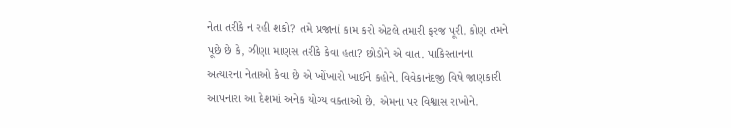નેતા તરીકે ન રહી શકો? તમે પ્રજાનાં કામ કરો એટલે તમારી ફરજ પૂરી. કોણ તમને પૂછે છે કે, ઝીણા માણસ તરીકે કેવા હતા? છોડોને એ વાત. પાકિસ્તાનના અત્યારના નેતાઓ કેવા છે એ ખોંખારો ખાઈને કહોને. વિવેકાનંદજી વિષે જાણકારી આપનારા આ દેશમાં અનેક યોગ્ય વક્તાઓ છે. એમના પર વિશ્વાસ રાખોને.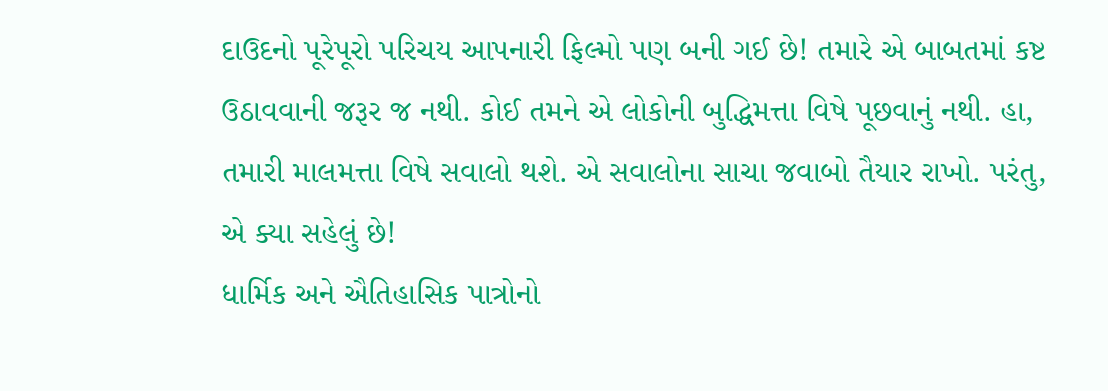દાઉદનો પૂરેપૂરો પરિચય આપનારી ફિલ્મો પણ બની ગઈ છે! તમારે એ બાબતમાં કષ્ટ ઉઠાવવાની જરૂર જ નથી. કોઈ તમને એ લોકોની બુદ્ધિમત્તા વિષે પૂછવાનું નથી. હા, તમારી માલમત્તા વિષે સવાલો થશે. એ સવાલોના સાચા જવાબો તૈયાર રાખો. પરંતુ, એ ક્યા સહેલું છે!
ધાર્મિક અને ઐતિહાસિક પાત્રોનો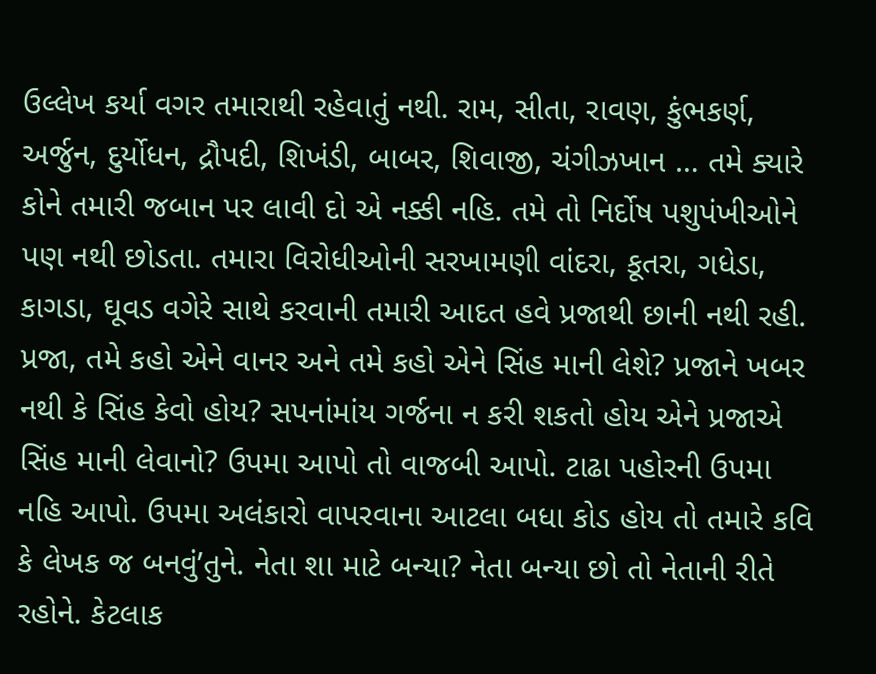ઉલ્લેખ કર્યા વગર તમારાથી રહેવાતું નથી. રામ, સીતા, રાવણ, કુંભકર્ણ, અર્જુન, દુર્યોધન, દ્રૌપદી, શિખંડી, બાબર, શિવાજી, ચંગીઝખાન … તમે ક્યારે કોને તમારી જબાન પર લાવી દો એ નક્કી નહિ. તમે તો નિર્દોષ પશુપંખીઓને પણ નથી છોડતા. તમારા વિરોધીઓની સરખામણી વાંદરા, કૂતરા, ગધેડા, કાગડા, ઘૂવડ વગેરે સાથે કરવાની તમારી આદત હવે પ્રજાથી છાની નથી રહી. પ્રજા, તમે કહો એને વાનર અને તમે કહો એને સિંહ માની લેશે? પ્રજાને ખબર નથી કે સિંહ કેવો હોય? સપનાંમાંય ગર્જના ન કરી શકતો હોય એને પ્રજાએ સિંહ માની લેવાનો? ઉપમા આપો તો વાજબી આપો. ટાઢા પહોરની ઉપમા નહિ આપો. ઉપમા અલંકારો વાપરવાના આટલા બધા કોડ હોય તો તમારે કવિ કે લેખક જ બનવું’તુને. નેતા શા માટે બન્યા? નેતા બન્યા છો તો નેતાની રીતે રહોને. કેટલાક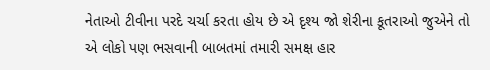નેતાઓ ટીવીના પરદે ચર્ચા કરતા હોય છે એ દૃશ્ય જો શેરીના કૂતરાઓ જુએને તો એ લોકો પણ ભસવાની બાબતમાં તમારી સમક્ષ હાર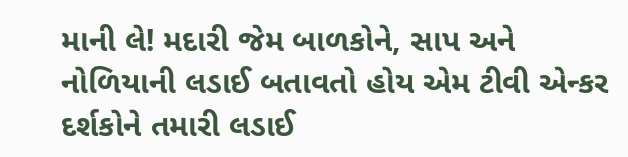માની લે! મદારી જેમ બાળકોને, સાપ અને નોળિયાની લડાઈ બતાવતો હોય એમ ટીવી એન્કર દર્શકોને તમારી લડાઈ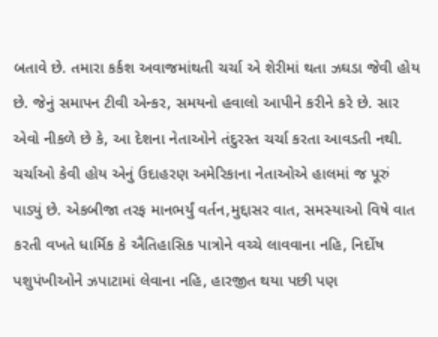બતાવે છે. તમારા કર્કશ અવાજમાંથતી ચર્ચા એ શેરીમાં થતા ઝઘડા જેવી હોય છે. જેનું સમાપન ટીવી એન્કર, સમયનો હવાલો આપીને કરીને કરે છે. સાર એવો નીકળે છે કે, આ દેશના નેતાઓને તંદુરસ્ત ચર્ચા કરતા આવડતી નથી.
ચર્ચાઓ કેવી હોય એનું ઉદાહરણ અમેરિકાના નેતાઓએ હાલમાં જ પૂરું પાડ્યું છે. એકબીજા તરફ માનભર્યું વર્તન,મુદ્દાસર વાત, સમસ્યાઓ વિષે વાત કરતી વખતે ધાર્મિક કે ઐતિહાસિક પાત્રોને વચ્ચે લાવવાના નહિ, નિર્દોષ પશુપંખીઓને ઝપાટામાં લેવાના નહિ, હારજીત થયા પછી પણ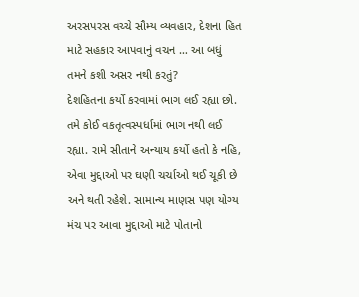અરસપરસ વચ્ચે સૌમ્ય વ્યવહાર, દેશના હિત માટે સહકાર આપવાનું વચન … આ બધું તમને કશી અસર નથી કરતું?
દેશહિતના કર્યો કરવામાં ભાગ લઈ રહ્યા છો. તમે કોઈ વકતૃત્વસ્પર્ધામાં ભાગ નથી લઈ રહ્યા. રામે સીતાને અન્યાય કર્યો હતો કે નહિ, એવા મુદ્દાઓ પર ઘણી ચર્ચાઓ થઈ ચૂકી છે અને થતી રહેશે. સામાન્ય માણસ પણ યોગ્ય મંચ પર આવા મુદ્દાઓ માટે પોતાનો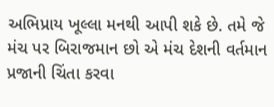અભિપ્રાય ખૂલ્લા મનથી આપી શકે છે. તમે જે મંચ પર બિરાજમાન છો એ મંચ દેશની વર્તમાન પ્રજાની ચિંતા કરવા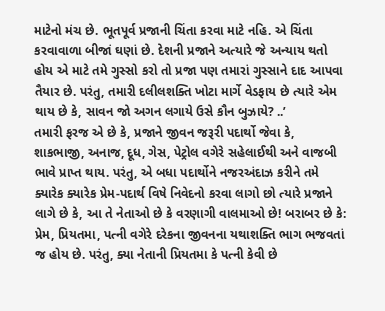માટેનો મંચ છે. ભૂતપૂર્વ પ્રજાની ચિંતા કરવા માટે નહિ. એ ચિંતા કરવાવાળા બીજાં ઘણાં છે. દેશની પ્રજાને અત્યારે જે અન્યાય થતો હોય એ માટે તમે ગુસ્સો કરો તો પ્રજા પણ તમારાં ગુસ્સાને દાદ આપવા તૈયાર છે. પરંતુ, તમારી દલીલશક્તિ ખોટા માર્ગે વેડફાય છે ત્યારે એમ થાય છે કે, સાવન જો અગન લગાયે ઉસે કૌન બુઝાયે? ..’
તમારી ફરજ એ છે કે, પ્રજાને જીવન જરૂરી પદાર્થો જેવા કે, શાકભાજી, અનાજ, દૂધ, ગેસ, પેટ્રોલ વગેરે સહેલાઈથી અને વાજબી ભાવે પ્રાપ્ત થાય. પરંતુ, એ બધા પદાર્થોને નજરઅંદાઝ કરીને તમે ક્યારેક ક્યારેક પ્રેમ-પદાર્થ વિષે નિવેદનો કરવા લાગો છો ત્યારે પ્રજાને લાગે છે કે, આ તે નેતાઓ છે કે વરણાગી વાલમાઓ છે! બરાબર છે કે: પ્રેમ, પ્રિયતમા, પત્ની વગેરે દરેકના જીવનના યથાશક્તિ ભાગ ભજવતાં જ હોય છે. પરંતુ, ક્યા નેતાની પ્રિયતમા કે પત્ની કેવી છે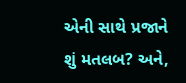એની સાથે પ્રજાને શું મતલબ? અને,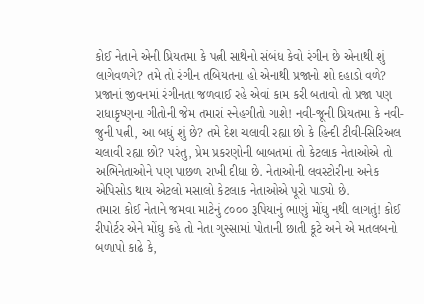કોઈ નેતાને એની પ્રિયતમા કે પત્ની સાથેનો સંબંધ કેવો રંગીન છે એનાથી શું લાગેવળગે? તમે તો રંગીન તબિયતના હો એનાથી પ્રજાનો શો દહાડો વળે? પ્રજાનાં જીવનમાં રંગીનતા જળવાઈ રહે એવાં કામ કરી બતાવો તો પ્રજા પણ રાધાકૃષ્ણના ગીતોની જેમ તમારાં સ્નેહગીતો ગાશે! નવી-જૂની પ્રિયતમા કે નવી-જુની પત્ની, આ બધું શું છે? તમે દેશ ચલાવી રહ્યા છો કે હિન્દી ટીવી-સિરિઅલ ચલાવી રહ્યા છો? પરંતુ, પ્રેમ પ્રકરણોની બાબતમાં તો કેટલાક નેતાઓએ તો અભિનેતાઓને પણ પાછળ રાખી દીધા છે. નેતાઓની લવસ્ટોરીના અનેક એપિસોડ થાય એટલો મસાલો કેટલાક નેતાઓએ પૂરો પાડ્યો છે.
તમારા કોઈ નેતાને જમવા માટેનું ૮૦૦૦ રૂપિયાનું ભાણું મોંઘુ નથી લાગતું! કોઈ રીપોર્ટર એને મોંઘુ કહે તો નેતા ગુસ્સામાં પોતાની છાતી કૂટે અને એ મતલબનો બળાપો કાઢે કે,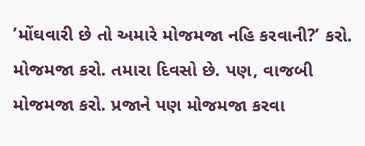’મોંઘવારી છે તો અમારે મોજમજા નહિ કરવાની?’ કરો. મોજમજા કરો. તમારા દિવસો છે. પણ, વાજબી મોજમજા કરો. પ્રજાને પણ મોજમજા કરવા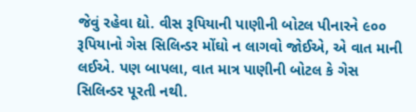જેવું રહેવા દ્યો. વીસ રૂપિયાની પાણીની બોટલ પીનારને ૯૦૦ રૂપિયાનો ગેસ સિલિન્ડર મોંઘો ન લાગવો જોઈએ, એ વાત માની લઈએ. પણ બાપલા, વાત માત્ર પાણીની બોટલ કે ગેસ સિલિન્ડર પૂરતી નથી.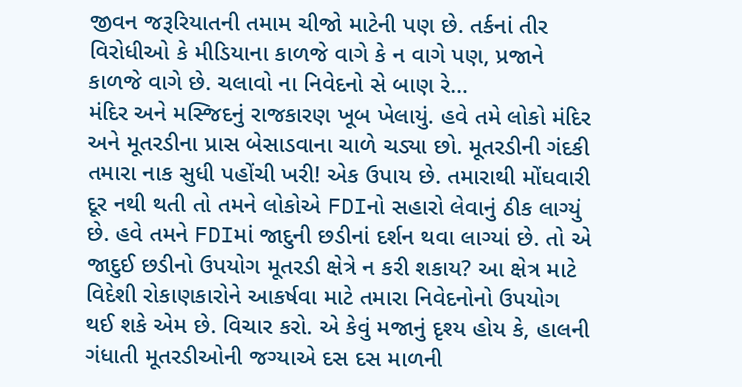જીવન જરૂરિયાતની તમામ ચીજો માટેની પણ છે. તર્કનાં તીર વિરોધીઓ કે મીડિયાના કાળજે વાગે કે ન વાગે પણ, પ્રજાને કાળજે વાગે છે. ચલાવો ના નિવેદનો સે બાણ રે…
મંદિર અને મસ્જિદનું રાજકારણ ખૂબ ખેલાયું. હવે તમે લોકો મંદિર અને મૂતરડીના પ્રાસ બેસાડવાના ચાળે ચડ્યા છો. મૂતરડીની ગંદકી તમારા નાક સુધી પહોંચી ખરી! એક ઉપાય છે. તમારાથી મોંઘવારી દૂર નથી થતી તો તમને લોકોએ FDIનો સહારો લેવાનું ઠીક લાગ્યું છે. હવે તમને FDIમાં જાદુની છડીનાં દર્શન થવા લાગ્યાં છે. તો એ જાદુઈ છડીનો ઉપયોગ મૂતરડી ક્ષેત્રે ન કરી શકાય? આ ક્ષેત્ર માટે વિદેશી રોકાણકારોને આકર્ષવા માટે તમારા નિવેદનોનો ઉપયોગ થઈ શકે એમ છે. વિચાર કરો. એ કેવું મજાનું દૃશ્ય હોય કે, હાલની ગંધાતી મૂતરડીઓની જગ્યાએ દસ દસ માળની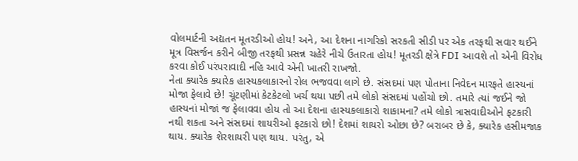વોલમાર્ટની અદ્યતન મૂતરડીઓ હોય! અને, આ દેશના નાગરિકો સરકતી સીડી પર એક તરફથી સવાર થઈને મૂત્ર વિસર્જન કરીને બીજી તરફથી પ્રસન્ન ચહેરે નીચે ઉતારતા હોય! મૂતરડી ક્ષેત્રે FDI આવશે તો એની વિરોધ કરવા કોઈ પરંપરાવાદી નહિ આવે એની ખાતરી રાખજો.
નેતા ક્યારેક ક્યારેક હાસ્યકલાકારનો રોલ ભજવવા લાગે છે. સંસદમાં પણ પોતાના નિવેદન મારફતે હાસ્યનાં મોજા ફેલાવે છે! ચૂંટણીમાં કેટકેટલો ખર્ચ થયા પછી તમે લોકો સંસદમાં પહોંચો છો. તમારે ત્યાં જઈને જો હાસ્યનાં મોજાં જ ફેલાવવા હોય તો આ દેશના હાસ્યકલાકારો શાકામના? તમે લોકો ત્રાસવાદીઓને ફટકારી નથી શકતા અને સંસદમાં શાયરીઓ ફટકારો છો! દેશમાં શાયરો ઓછા છે? બરાબર છે કે, ક્યારેક હસીમજાક થાય. ક્યારેક શેરશાયરી પણ થાય. પરંતુ, એ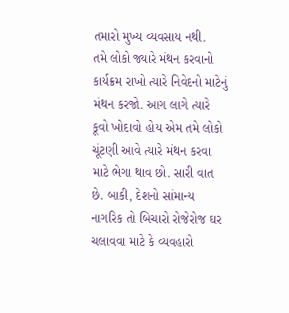તમારો મુખ્ય વ્યવસાય નથી.
તમે લોકો જ્યારે મંથન કરવાનો કાર્યક્રમ રાખો ત્યારે નિવેદનો માટેનું મંથન કરજો. આગ લાગે ત્યારે કૂવો ખોદાવો હોય એમ તમે લોકો ચૂંટણી આવે ત્યારે મંથન કરવા માટે ભેગા થાવ છો. સારી વાત છે. બાકી, દેશનો સાંમાન્ય નાગરિક તો બિચારો રોજેરોજ ઘર ચલાવવા માટે કે વ્યવહારો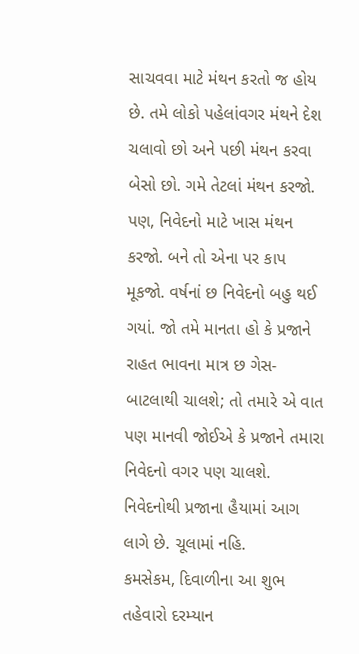સાચવવા માટે મંથન કરતો જ હોય છે. તમે લોકો પહેલાંવગર મંથને દેશ ચલાવો છો અને પછી મંથન કરવા બેસો છો. ગમે તેટલાં મંથન કરજો. પણ, નિવેદનો માટે ખાસ મંથન કરજો. બને તો એના પર કાપ મૂકજો. વર્ષનાં છ નિવેદનો બહુ થઈ ગયાં. જો તમે માનતા હો કે પ્રજાને રાહત ભાવના માત્ર છ ગેસ- બાટલાથી ચાલશે; તો તમારે એ વાત પણ માનવી જોઈએ કે પ્રજાને તમારા નિવેદનો વગર પણ ચાલશે.
નિવેદનોથી પ્રજાના હૈયામાં આગ લાગે છે. ચૂલામાં નહિ.
કમસેકમ, દિવાળીના આ શુભ તહેવારો દરમ્યાન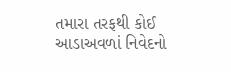તમારા તરફથી કોઈ આડાઅવળાં નિવેદનો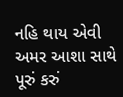નહિ થાય એવી અમર આશા સાથે પૂરું કરું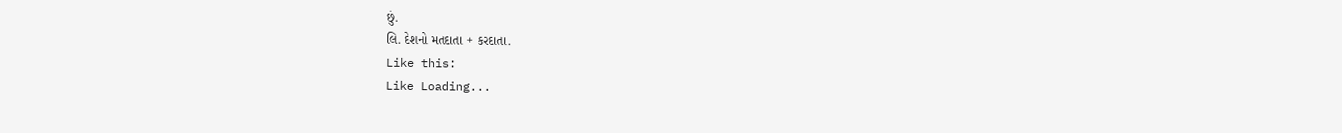છું.
લિ. દેશનો મતદાતા + કરદાતા.
Like this:
Like Loading...